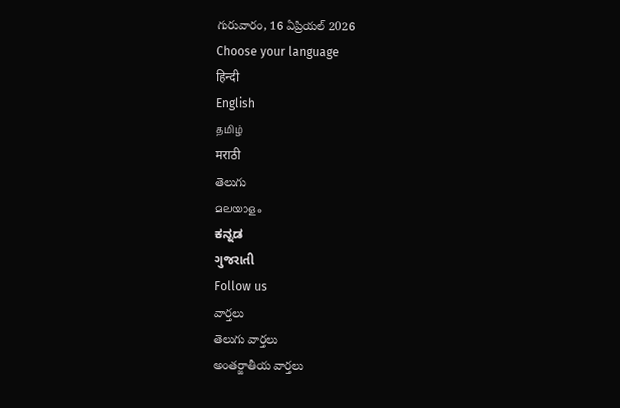గురువారం, 16 ఏప్రియల్ 2026
Choose your language
हिन्दी
English
தமிழ்
मराठी
తెలుగు
മലയാളം
ಕನ್ನಡ
ગુજરાતી
Follow us
వార్తలు
తెలుగు వార్తలు
అంతర్జాతీయ వార్తలు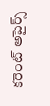కరెంట్ అపైర్స్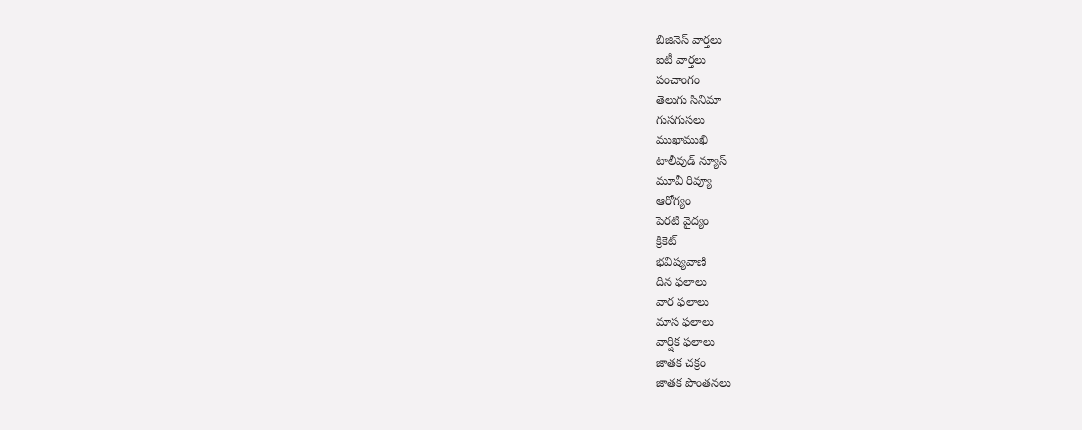బిజినెస్ వార్తలు
ఐటీ వార్తలు
పంచాంగం
తెలుగు సినిమా
గుసగుసలు
ముఖాముఖి
టాలీవుడ్ న్యూస్
మూవీ రివ్యూ
ఆరోగ్యం
పెరటి వైద్యం
క్రికెట్
భవిష్యవాణి
దిన ఫలాలు
వార ఫలాలు
మాస ఫలాలు
వార్షిక ఫలాలు
జాతక చక్రం
జాతక పొంతనలు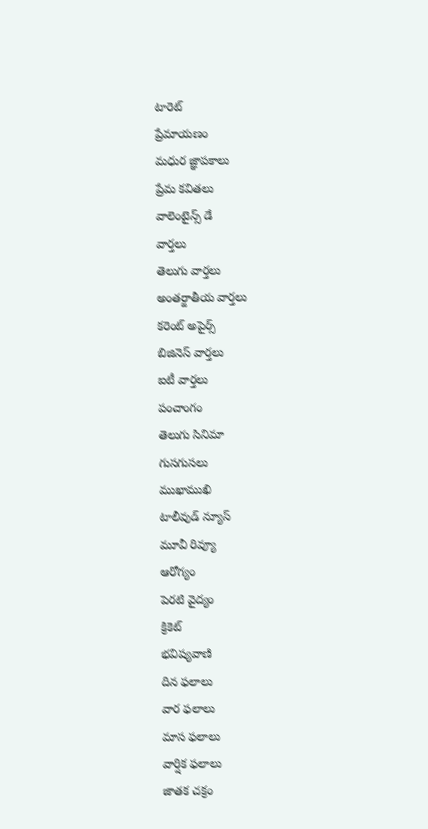టారెట్
ప్రేమాయణం
మధుర జ్ఞాపకాలు
ప్రేమ కవితలు
వాలెంటైన్స్ డే
వార్తలు
తెలుగు వార్తలు
అంతర్జాతీయ వార్తలు
కరెంట్ అపైర్స్
బిజినెస్ వార్తలు
ఐటీ వార్తలు
పంచాంగం
తెలుగు సినిమా
గుసగుసలు
ముఖాముఖి
టాలీవుడ్ న్యూస్
మూవీ రివ్యూ
ఆరోగ్యం
పెరటి వైద్యం
క్రికెట్
భవిష్యవాణి
దిన ఫలాలు
వార ఫలాలు
మాస ఫలాలు
వార్షిక ఫలాలు
జాతక చక్రం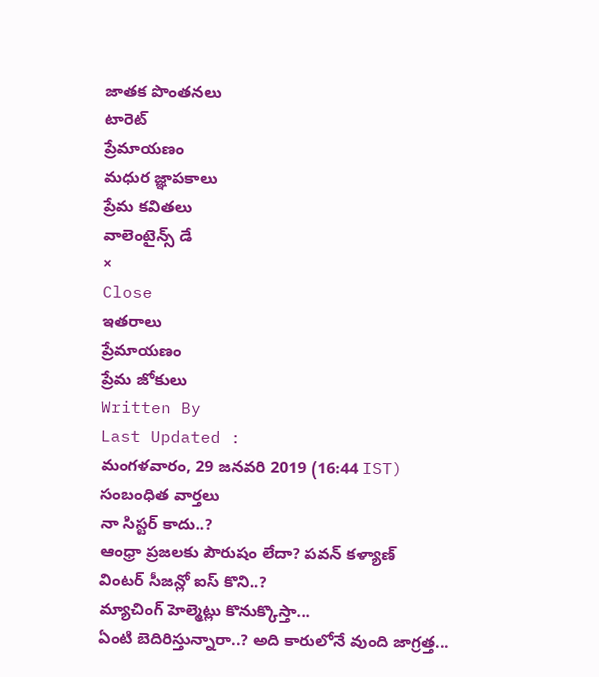జాతక పొంతనలు
టారెట్
ప్రేమాయణం
మధుర జ్ఞాపకాలు
ప్రేమ కవితలు
వాలెంటైన్స్ డే
×
Close
ఇతరాలు
ప్రేమాయణం
ప్రేమ జోకులు
Written By
Last Updated :
మంగళవారం, 29 జనవరి 2019 (16:44 IST)
సంబంధిత వార్తలు
నా సిస్టర్ కాదు..?
ఆంధ్రా ప్రజలకు పౌరుషం లేదా? పవన్ కళ్యాణ్
వింటర్ సీజన్లో ఐస్ కొని..?
మ్యాచింగ్ హెల్మెట్లు కొనుక్కొస్తా...
ఏంటి బెదిరిస్తున్నారా..? అది కారులోనే వుంది జాగ్రత్త...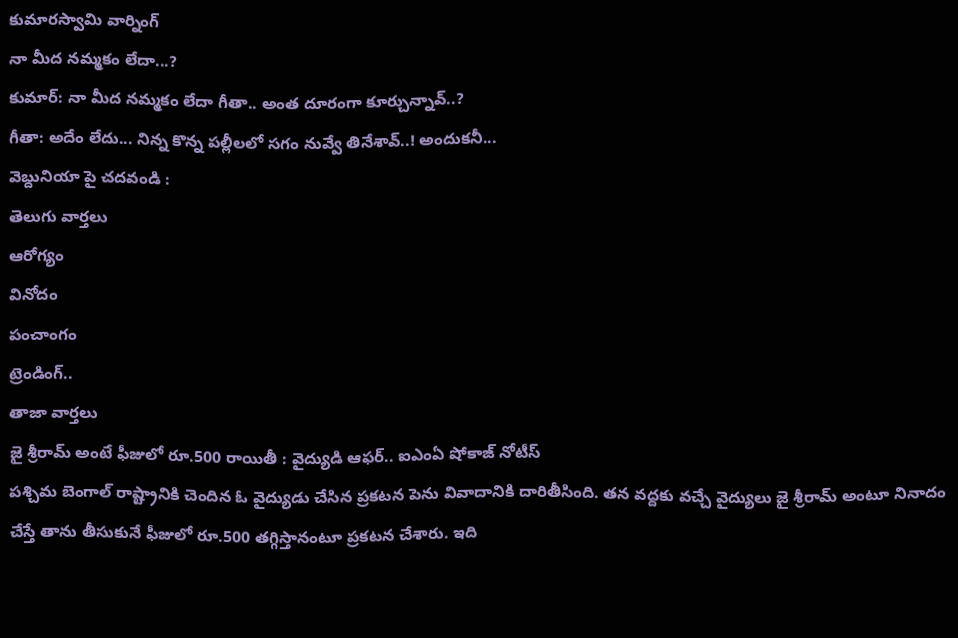కుమారస్వామి వార్నింగ్
నా మీద నమ్మకం లేదా...?
కుమార్: నా మీద నమ్మకం లేదా గీతా.. అంత దూరంగా కూర్చున్నావ్..?
గీతా: అదేం లేదు... నిన్న కొన్న పల్లీలలో సగం నువ్వే తినేశావ్..! అందుకనీ...
వెబ్దునియా పై చదవండి :
తెలుగు వార్తలు
ఆరోగ్యం
వినోదం
పంచాంగం
ట్రెండింగ్..
తాజా వార్తలు
జై శ్రీరామ్ అంటే ఫీజులో రూ.500 రాయితీ : వైద్యుడి ఆఫర్.. ఐఎంఏ షోకాజ్ నోటీస్
పశ్చిమ బెంగాల్ రాష్ట్రానికి చెందిన ఓ వైద్యుడు చేసిన ప్రకటన పెను వివాదానికి దారితీసింది. తన వద్దకు వచ్చే వైద్యులు జై శ్రీరామ్ అంటూ నినాదం చేస్తే తాను తీసుకునే ఫీజులో రూ.500 తగ్గిస్తానంటూ ప్రకటన చేశారు. ఇది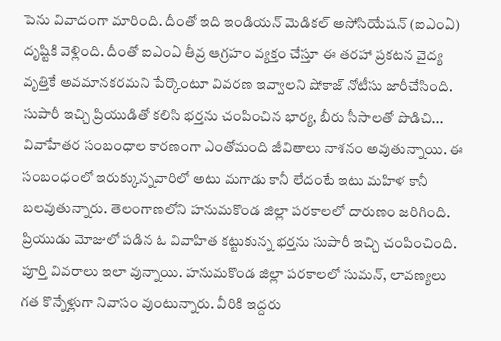పెను వివాదంగా మారింది. దీంతో ఇది ఇండియన్ మెడికల్ అసోసియేషన్ (ఐఎంఏ) దృష్టికి వెళ్లింది. దీంతో ఐఎంఏ తీవ్ర ఆగ్రహం వ్యక్తం చేస్తూ ఈ తరహా ప్రకటన వైద్య వృత్తికే అవమానకరమని పేర్కొంటూ వివరణ ఇవ్వాలని షోకాజ్ నోటీసు జారీచేసింది.
సుపారీ ఇచ్చి ప్రియుడితో కలిసి భర్తను చంపించిన భార్య, బీరు సీసాలతో పొడిచి...
వివాహేతర సంబంధాల కారణంగా ఎంతోమంది జీవితాలు నాశనం అవుతున్నాయి. ఈ సంబంధంలో ఇరుక్కున్నవారిలో అటు మగాడు కానీ లేదంటే ఇటు మహిళ కానీ బలవుతున్నారు. తెలంగాణలోని హనుమకొండ జిల్లా పరకాలలో దారుణం జరిగింది. ప్రియుడు మోజులో పడిన ఓ వివాహిత కట్టుకున్న భర్తను సుపారీ ఇచ్చి చంపించింది. పూర్తి వివరాలు ఇలా వున్నాయి. హనుమకొండ జిల్లా పరకాలలో సుమన్, లావణ్యలు గత కొన్నేళ్లుగా నివాసం వుంటున్నారు. వీరికి ఇద్దరు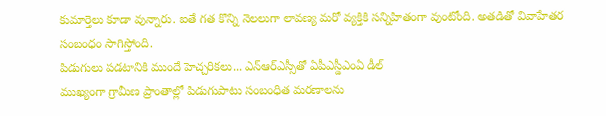కుమార్తెలు కూడా వున్నారు. ఐతే గత కొన్ని నెలలుగా లావణ్య మరో వ్యక్తికి సన్నిహితంగా వుంటోంది. అతడితో వివాహేతర సంబంధం సాగిస్తోంది.
పిడుగులు పడటానికి ముందే హెచ్చరికలు... ఎన్ఆర్ఎస్సీతో ఏపీఎస్డీఎంఏ డీల్
ముఖ్యంగా గ్రామీణ ప్రాంతాల్లో పిడుగుపాటు సంబంధిత మరణాలను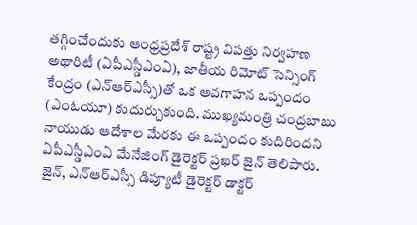తగ్గించేందుకు ఆంధ్రప్రదేశ్ రాష్ట్ర విపత్తు నిర్వహణ అథారిటీ (ఏపీఎస్డీఎంఏ), జాతీయ రిమోట్ సెన్సింగ్ కేంద్రం (ఎన్ఆర్ఎస్సీ)తో ఒక అవగాహన ఒప్పందం (ఎంఓయూ) కుదుర్చుకుంది. ముఖ్యమంత్రి చంద్రబాబు నాయుడు ఆదేశాల మేరకు ఈ ఒప్పందం కుదిరిందని ఏపీఎస్డీఎంఏ మేనేజింగ్ డైరెక్టర్ ప్రఖర్ జైన్ తెలిపారు. జైన్, ఎన్ఆర్ఎస్సీ డిప్యూటీ డైరెక్టర్ డాక్టర్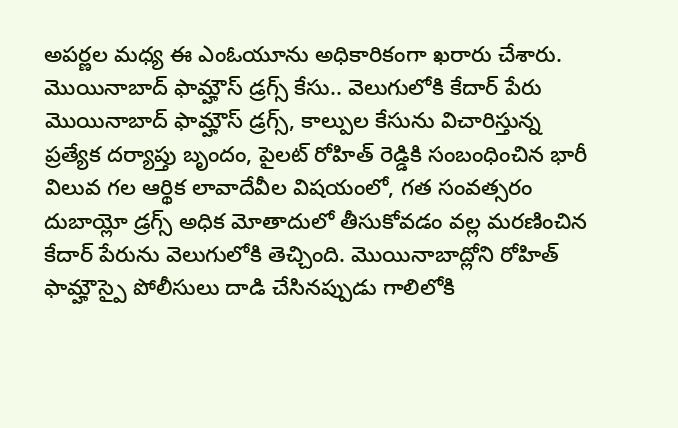అపర్ణల మధ్య ఈ ఎంఓయూను అధికారికంగా ఖరారు చేశారు.
మొయినాబాద్ ఫామ్హౌస్ డ్రగ్స్ కేసు.. వెలుగులోకి కేదార్ పేరు
మొయినాబాద్ ఫామ్హౌస్ డ్రగ్స్, కాల్పుల కేసును విచారిస్తున్న ప్రత్యేక దర్యాప్తు బృందం, పైలట్ రోహిత్ రెడ్డికి సంబంధించిన భారీ విలువ గల ఆర్థిక లావాదేవీల విషయంలో, గత సంవత్సరం దుబాయ్లో డ్రగ్స్ అధిక మోతాదులో తీసుకోవడం వల్ల మరణించిన కేదార్ పేరును వెలుగులోకి తెచ్చింది. మొయినాబాద్లోని రోహిత్ ఫామ్హౌస్పై పోలీసులు దాడి చేసినప్పుడు గాలిలోకి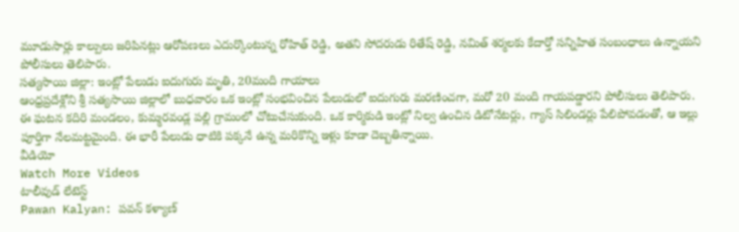మూడుసార్లు కాల్పులు జరిపినట్లు ఆరోపణలు ఎదుర్కొంటున్న రోహిత్ రెడ్డి, అతని సోదరుడు రితేష్ రెడ్డి, నమిత్ శర్మలకు కేదార్తో సన్నిహిత సంబంధాలు ఉన్నాయని పోలీసులు తెలిపారు.
సత్యసాయి జిల్లా: ఇంట్లో పేలుడు ఐదుగురు మృతి, 20మంది గాయాలు
ఆంధ్రప్రదేశ్లోని శ్రీ సత్యసాయి జిల్లాలో బుధవారం ఒక ఇంట్లో సంభవించిన పేలుడులో ఐదుగురు మరణించగా, మరో 20 మంది గాయపడ్డారని పోలీసులు తెలిపారు. ఈ ఘటన కదిరి మండలం, కుమ్మరవండ్ల పల్లి గ్రామంలో చోటుచేసుకుంది. ఒక కార్మికుడి ఇంట్లో నిల్వ ఉంచిన డిటోనేటర్లు, గ్యాస్ సిలిండర్లు పేలిపోవడంతో, ఆ ఇల్లు పూర్తిగా నేలమట్టమైంది. ఈ భారీ పేలుడు ధాటికి పక్కనే ఉన్న మరికొన్ని ఇళ్లు కూడా దెబ్బతిన్నాయి.
వీడియో
Watch More Videos
టాలీవుడ్ లేటెస్ట్
Pawan Kalyan: పవన్ కళ్యాణ్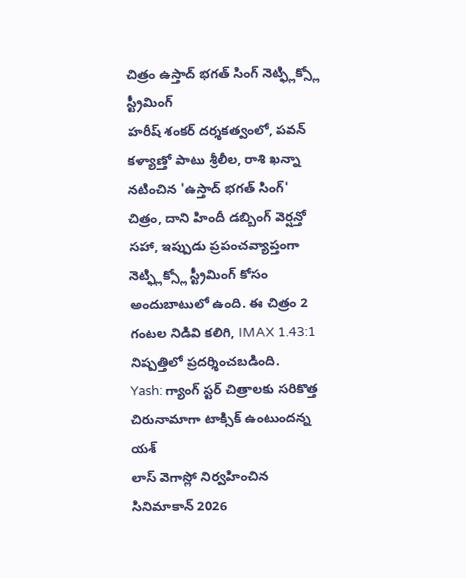చిత్రం ఉస్తాద్ భగత్ సింగ్ నెట్ఫ్లిక్స్లో స్ట్రీమింగ్
హరీష్ శంకర్ దర్శకత్వంలో, పవన్ కళ్యాణ్తో పాటు శ్రీలీల, రాశి ఖన్నా నటించిన 'ఉస్తాద్ భగత్ సింగ్' చిత్రం, దాని హిందీ డబ్బింగ్ వెర్షన్తో సహా, ఇప్పుడు ప్రపంచవ్యాప్తంగా నెట్ఫ్లిక్స్లో స్ట్రీమింగ్ కోసం అందుబాటులో ఉంది. ఈ చిత్రం 2 గంటల నిడివి కలిగి, IMAX 1.43:1 నిష్పత్తిలో ప్రదర్శించబడింది.
Yash: గ్యాంగ్ స్టర్ చిత్రాలకు సరికొత్త చిరునామాగా టాక్సిక్ ఉంటుందన్న యశ్
లాస్ వెగాస్లో నిర్వహించిన సినిమాకాన్ 2026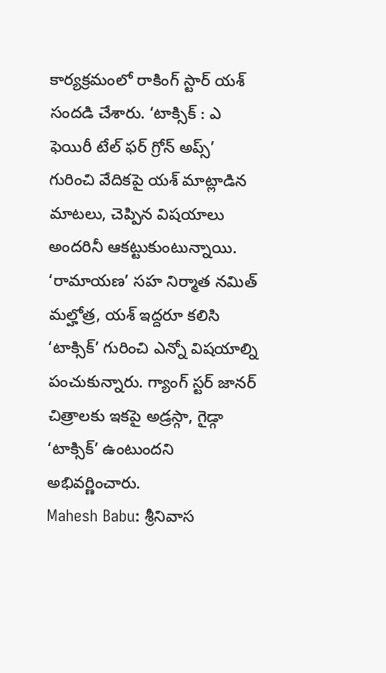కార్యక్రమంలో రాకింగ్ స్టార్ యశ్ సందడి చేశారు. ‘టాక్సిక్ : ఎ ఫెయిరీ టేల్ ఫర్ గ్రోన్ అప్స్’ గురించి వేదికపై యశ్ మాట్లాడిన మాటలు, చెప్పిన విషయాలు అందరినీ ఆకట్టుకుంటున్నాయి. ‘రామాయణ’ సహ నిర్మాత నమిత్ మల్హోత్ర, యశ్ ఇద్దరూ కలిసి ‘టాక్సిక్’ గురించి ఎన్నో విషయాల్ని పంచుకున్నారు. గ్యాంగ్ స్టర్ జానర్ చిత్రాలకు ఇకపై అడ్రస్గా, గైడ్గా ‘టాక్సిక్’ ఉంటుందని అభివర్ణించారు.
Mahesh Babu: శ్రీనివాస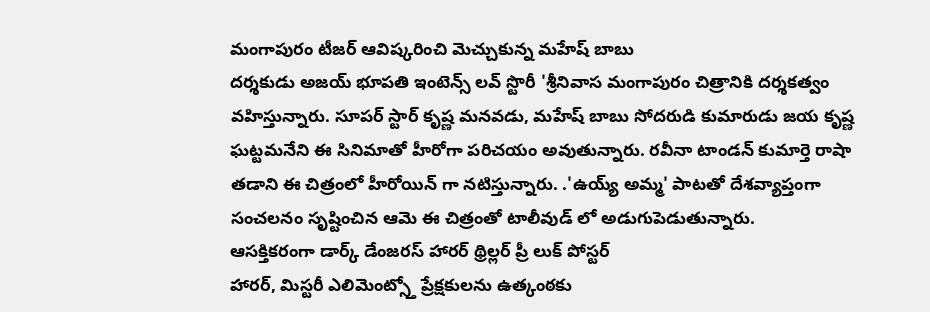మంగాపురం టీజర్ ఆవిష్కరించి మెచ్చుకున్న మహేష్ బాబు
దర్శకుడు అజయ్ భూపతి ఇంటెన్స్ లవ్ స్టొరీ 'శ్రీనివాస మంగాపురం చిత్రానికి దర్శకత్వం వహిస్తున్నారు. సూపర్ స్టార్ కృష్ణ మనవడు, మహేష్ బాబు సోదరుడి కుమారుడు జయ కృష్ణ ఘట్టమనేని ఈ సినిమాతో హీరోగా పరిచయం అవుతున్నారు. రవీనా టాండన్ కుమార్తె రాషా తడాని ఈ చిత్రంలో హీరోయిన్ గా నటిస్తున్నారు. .'ఉయ్య్ అమ్మ' పాటతో దేశవ్యాప్తంగా సంచలనం సృష్టించిన ఆమె ఈ చిత్రంతో టాలీవుడ్ లో అడుగుపెడుతున్నారు.
ఆసక్తికరంగా డార్క్ డేంజరస్ హారర్ థ్రిల్లర్ ప్రీ లుక్ పోస్టర్
హారర్, మిస్టరీ ఎలిమెంట్స్తో ప్రేక్షకులను ఉత్కంఠకు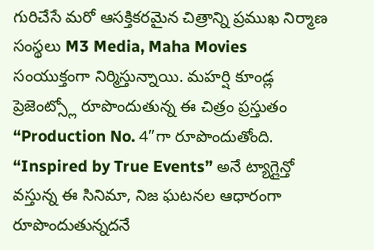గురిచేసే మరో ఆసక్తికరమైన చిత్రాన్ని ప్రముఖ నిర్మాణ సంస్థలు M3 Media, Maha Movies సంయుక్తంగా నిర్మిస్తున్నాయి. మహర్షి కూండ్ల ప్రెజెంట్స్లో రూపొందుతున్న ఈ చిత్రం ప్రస్తుతం “Production No. 4”గా రూపొందుతోంది. “Inspired by True Events” అనే ట్యాగ్లైన్తో వస్తున్న ఈ సినిమా, నిజ ఘటనల ఆధారంగా రూపొందుతున్నదనే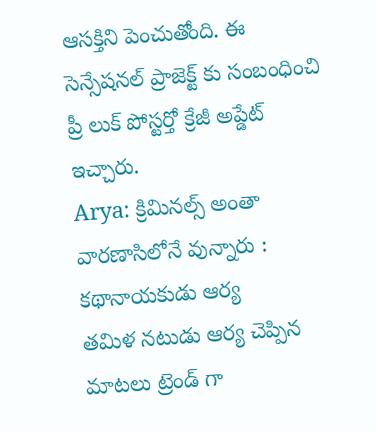ఆసక్తిని పెంచుతోంది. ఈ సెన్సేషనల్ ప్రాజెక్ట్ కు సంబంధించి ప్రీ లుక్ పోస్టర్తో క్రేజీ అప్డేట్ ఇచ్చారు.
Arya: క్రిమినల్స్ అంతా వారణాసిలోనే వున్నారు : కథానాయకుడు ఆర్య
తమిళ నటుడు ఆర్య చెప్పిన మాటలు ట్రెండ్ గా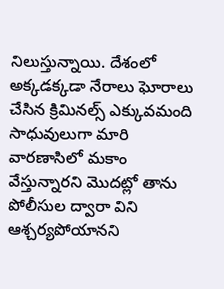నిలుస్తున్నాయి. దేశంలో అక్కడక్కడా నేరాలు ఘోరాలు చేసిన క్రిమినల్స్ ఎక్కువమంది సాధువులుగా మారి వారణాసిలో మకాం వేస్తున్నారని మొదట్లో తాను పోలీసుల ద్వారా విని ఆశ్చర్యపోయానని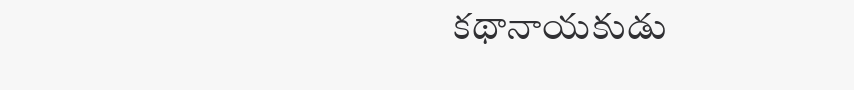కథానాయకుడు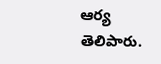ఆర్య తెలిపారు.